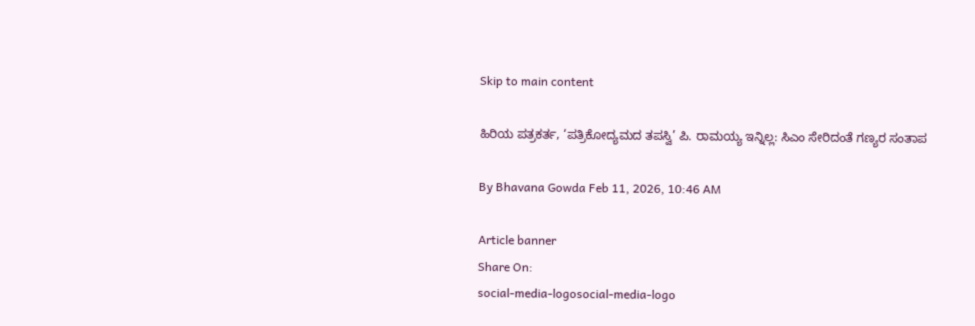Skip to main content

ಹಿರಿಯ ಪತ್ರಕರ್ತ, ‘ಪತ್ರಿಕೋದ್ಯಮದ ತಪಸ್ವಿ’ ಪಿ. ರಾಮಯ್ಯ ಇನ್ನಿಲ್ಲ: ಸಿಎಂ ಸೇರಿದಂತೆ ಗಣ್ಯರ ಸಂತಾಪ

By Bhavana Gowda Feb 11, 2026, 10:46 AM

Article banner
Share On:
social-media-logosocial-media-logo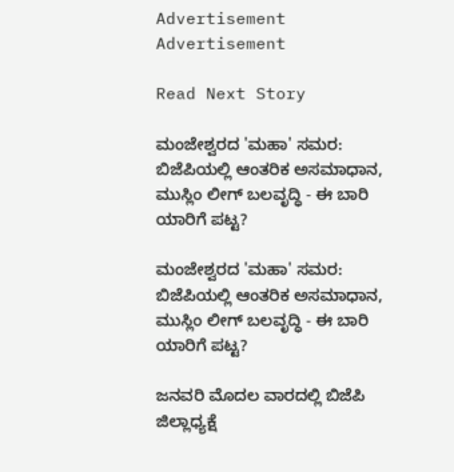Advertisement
Advertisement

Read Next Story

ಮಂಜೇಶ್ವರದ 'ಮಹಾ' ಸಮರ: ಬಿಜೆಪಿಯಲ್ಲಿ ಆಂತರಿಕ ಅಸಮಾಧಾನ, ಮುಸ್ಲಿಂ ಲೀಗ್ ಬಲವೃದ್ಧಿ - ಈ ಬಾರಿ ಯಾರಿಗೆ ಪಟ್ಟ?

ಮಂಜೇಶ್ವರದ 'ಮಹಾ' ಸಮರ: ಬಿಜೆಪಿಯಲ್ಲಿ ಆಂತರಿಕ ಅಸಮಾಧಾನ, ಮುಸ್ಲಿಂ ಲೀಗ್ ಬಲವೃದ್ಧಿ - ಈ ಬಾರಿ ಯಾರಿಗೆ ಪಟ್ಟ?

ಜನವರಿ ಮೊದಲ ವಾರದಲ್ಲಿ ಬಿಜೆಪಿ ಜಿಲ್ಲಾಧ್ಯಕ್ಷೆ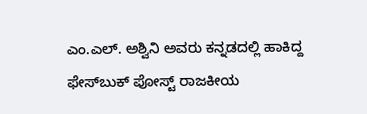ಎಂ.ಎಲ್. ಅಶ್ವಿನಿ ಅವರು ಕನ್ನಡದಲ್ಲಿ ಹಾಕಿದ್ದ ಫೇಸ್‌ಬುಕ್ ಪೋಸ್ಟ್ ರಾಜಕೀಯ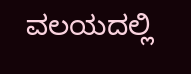ವಲಯದಲ್ಲಿ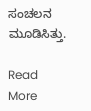ಸಂಚಲನ ಮೂಡಿಸಿತ್ತು.

Read More